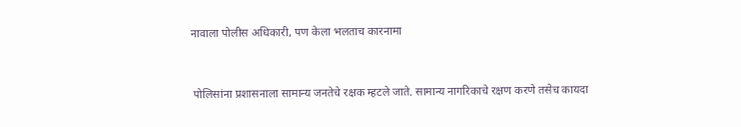नावाला पोलीस अधिकारी, पण केला भलताच कारनामा


 पोलिसांना प्रशासनाला सामान्य जनतेचे रक्षक म्हटले जाते. सामान्य नागरिकाचे रक्षण करणे तसेच कायदा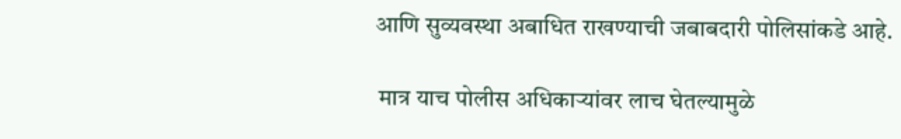आणि सुव्यवस्था अबाधित राखण्याची जबाबदारी पोलिसांकडे आहे.

 मात्र याच पोलीस अधिकाऱ्यांवर लाच घेतल्यामुळे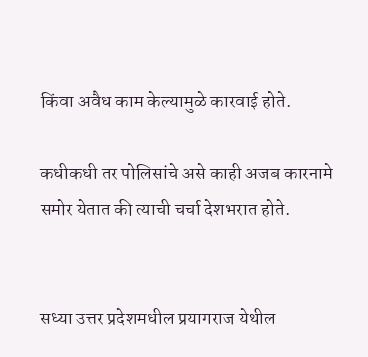किंवा अवैध काम केल्यामुळे कारवाई होते.

कधीकधी तर पोलिसांचे असे काही अजब कारनामे समोर येतात की त्याची चर्चा देशभरात होते.


सध्या उत्तर प्रदेशमधील प्रयागराज येथील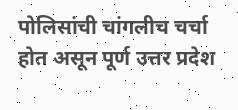पोलिसांची चांगलीच चर्चा होत असून पूर्ण उत्तर प्रदेश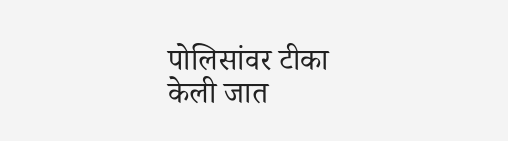पोलिसांवर टीका केली जात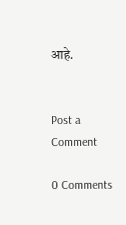आहे.


Post a Comment

0 Comments